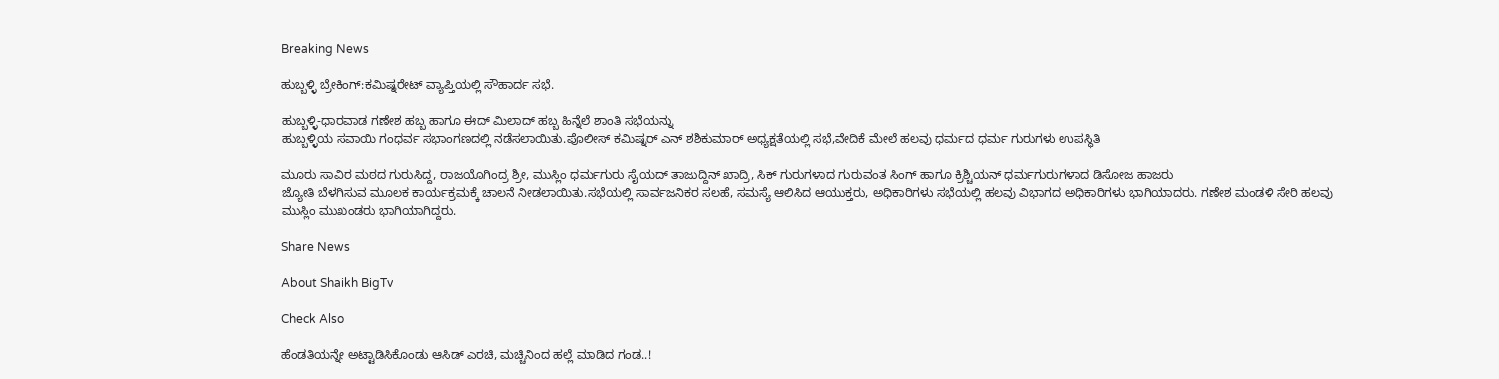Breaking News

ಹುಬ್ಬಳ್ಳಿ ಬ್ರೇಕಿಂಗ್:ಕಮಿಷ್ನರೇಟ್ ವ್ಯಾಪ್ತಿಯಲ್ಲಿ ಸೌಹಾರ್ದ ಸಭೆ.

ಹುಬ್ಬಳ್ಳಿ-ಧಾರವಾಡ ಗಣೇಶ ಹಬ್ಬ ಹಾಗೂ ಈದ್ ಮಿಲಾದ್ ಹಬ್ಬ ಹಿನ್ನೆಲೆ ಶಾಂತಿ ಸಭೆಯನ್ನು
ಹುಬ್ಬಳ್ಳಿಯ ಸವಾಯಿ ಗಂಧರ್ವ ಸಭಾಂಗಣದಲ್ಲಿ ನಡೆಸಲಾಯಿತು.ಪೊಲೀಸ್ ಕಮಿಷ್ನರ್ ಎನ್ ಶಶಿಕುಮಾರ್ ಅಧ್ಯಕ್ಷತೆಯಲ್ಲಿ ಸಭೆ,ವೇದಿಕೆ ಮೇಲೆ ಹಲವು ಧರ್ಮದ ಧರ್ಮ ಗುರುಗಳು ಉಪಸ್ಥಿತಿ

ಮೂರು ಸಾವಿರ ಮಠದ ಗುರುಸಿದ್ದ, ರಾಜಯೊಗಿಂದ್ರ ಶ್ರೀ, ಮುಸ್ಲಿಂ ಧರ್ಮಗುರು ಸೈಯದ್ ತಾಜುದ್ದಿನ್ ಖಾದ್ರಿ, ಸಿಕ್ ಗುರುಗಳಾದ ಗುರುವಂತ ಸಿಂಗ್ ಹಾಗೂ ಕ್ರಿಶ್ಚಿಯನ್ ಧರ್ಮಗುರುಗಳಾದ ಡಿಸೋಜ ಹಾಜರು
ಜ್ಯೋತಿ ಬೆಳಗಿಸುವ ಮೂಲಕ ಕಾರ್ಯಕ್ರಮಕ್ಕೆ ಚಾಲನೆ ನೀಡಲಾಯಿತು.ಸಭೆಯಲ್ಲಿ ಸಾರ್ವಜನಿಕರ ಸಲಹೆ, ಸಮಸ್ಯೆ ಆಲಿಸಿದ ಆಯುಕ್ತರು, ಅಧಿಕಾರಿಗಳು ಸಭೆಯಲ್ಲಿ ಹಲವು ವಿಭಾಗದ ಅಧಿಕಾರಿಗಳು ಭಾಗಿಯಾದರು. ಗಣೇಶ ಮಂಡಳಿ ಸೇರಿ ಹಲವು ಮುಸ್ಲಿಂ ಮುಖಂಡರು ಭಾಗಿಯಾಗಿದ್ದರು.

Share News

About Shaikh BigTv

Check Also

ಹೆಂಡತಿಯನ್ನೇ ಅಟ್ಟಾಡಿಸಿಕೊಂಡು ಆಸಿಡ್ ಎರಚಿ, ಮಚ್ಚಿನಿಂದ ಹಲ್ಲೆ ಮಾಡಿದ ಗಂಡ..!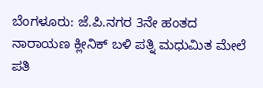ಬೆಂಗಳೂರು: ಜೆ.ಪಿ.ನಗರ 3ನೇ ಹಂತದ ನಾರಾಯಣ ಕ್ಲೀನಿಕ್ ಬಳಿ ಪತ್ನಿ ಮಧುಮಿತ ಮೇಲೆ ಪತಿ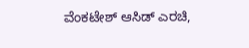ವೆಂಕಟೇಶ್ ಆಸಿಡ್ ಎರಚಿ,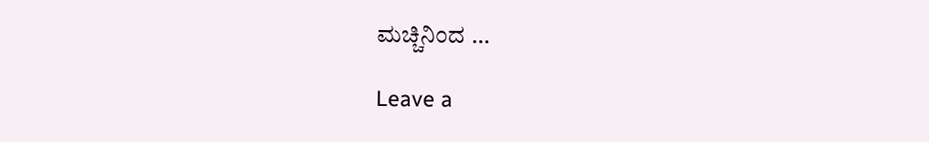ಮಚ್ಚಿನಿಂದ …

Leave a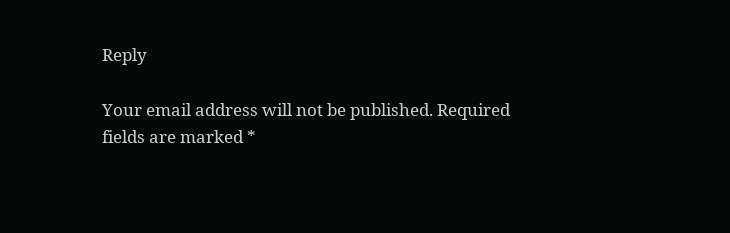Reply

Your email address will not be published. Required fields are marked *